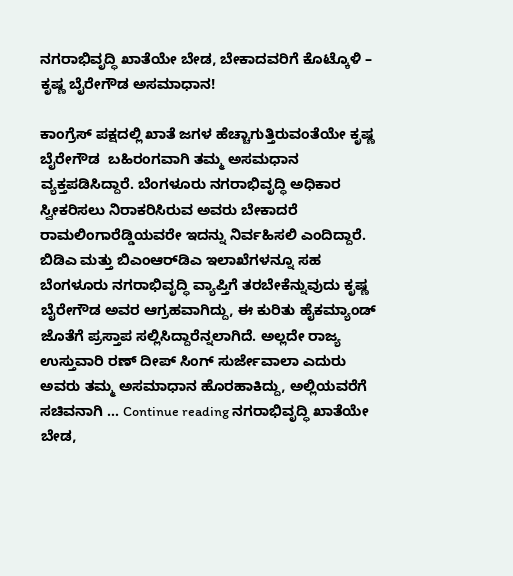ನಗರಾಭಿವೃದ್ಧಿ ಖಾತೆಯೇ ಬೇಡ, ಬೇಕಾದವರಿಗೆ ಕೊಟ್ಕೊಳಿ – ಕೃಷ್ಣ ಬೈರೇಗೌಡ ಅಸಮಾಧಾನ!

ಕಾಂಗ್ರೆಸ್‌ ಪಕ್ಷದಲ್ಲಿ ಖಾತೆ ಜಗಳ ಹೆಚ್ಚಾಗುತ್ತಿರುವಂತೆಯೇ ಕೃಷ್ಣ ಬೈರೇಗೌಡ  ಬಹಿರಂಗವಾಗಿ ತಮ್ಮ ಅಸಮಧಾನ ವ್ಯಕ್ತಪಡಿಸಿದ್ದಾರೆ. ಬೆಂಗಳೂರು ನಗರಾಭಿವೃದ್ಧಿ ಅಧಿಕಾರ ಸ್ವೀಕರಿಸಲು ನಿರಾಕರಿಸಿರುವ ಅವರು ಬೇಕಾದರೆ ರಾಮಲಿಂಗಾರೆಡ್ಡಿಯವರೇ ಇದನ್ನು ನಿರ್ವಹಿಸಲಿ ಎಂದಿದ್ದಾರೆ. ಬಿಡಿಎ ಮತ್ತು ಬಿಎಂಆರ್‌ಡಿಎ ಇಲಾಖೆಗಳನ್ನೂ ಸಹ ಬೆಂಗಳೂರು ನಗರಾಭಿವೃದ್ಧಿ ವ್ಯಾಪ್ತಿಗೆ ತರಬೇಕೆನ್ನುವುದು ಕೃಷ್ಣ ಬೈರೇಗೌಡ ಅವರ ಆಗ್ರಹವಾಗಿದ್ದು, ಈ ಕುರಿತು ಹೈಕಮ್ಯಾಂಡ್‌ ಜೊತೆಗೆ ಪ್ರಸ್ತಾಪ ಸಲ್ಲಿಸಿದ್ದಾರೆನ್ನಲಾಗಿದೆ. ಅಲ್ಲದೇ ರಾಜ್ಯ ಉಸ್ತುವಾರಿ ರಣ್‌ ದೀಪ್‌ ಸಿಂಗ್‌ ಸುರ್ಜೇವಾಲಾ ಎದುರು ಅವರು ತಮ್ಮ ಅಸಮಾಧಾನ ಹೊರಹಾಕಿದ್ದು, ಅಲ್ಲಿಯವರೆಗೆ ಸಚಿವನಾಗಿ … Continue reading ನಗರಾಭಿವೃದ್ಧಿ ಖಾತೆಯೇ ಬೇಡ,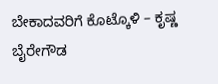ಬೇಕಾದವರಿಗೆ ಕೊಟ್ಕೊಳಿ – ಕೃಷ್ಣ ಬೈರೇಗೌಡ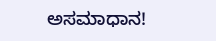ಅಸಮಾಧಾನ!